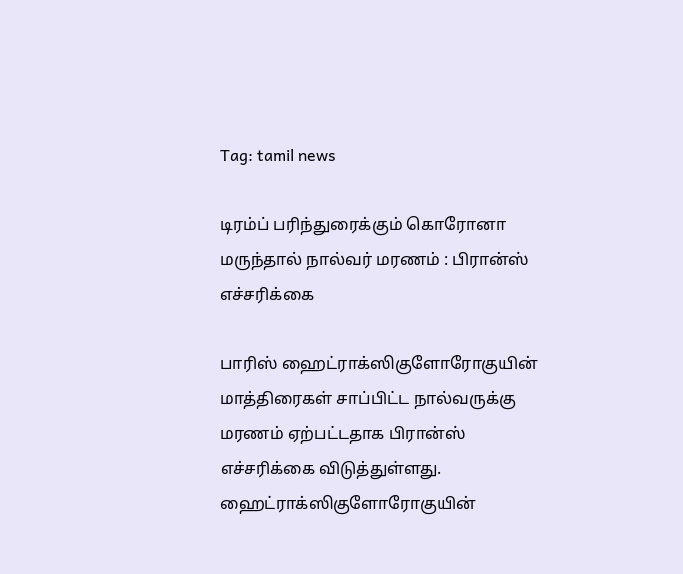Tag: tamil news

டிரம்ப் பரிந்துரைக்கும் கொரோனா மருந்தால் நால்வர் மரணம் : பிரான்ஸ் எச்சரிக்கை

பாரிஸ் ஹைட்ராக்ஸிகுளோரோகுயின் மாத்திரைகள் சாப்பிட்ட நால்வருக்கு மரணம் ஏற்பட்டதாக பிரான்ஸ் எச்சரிக்கை விடுத்துள்ளது. ஹைட்ராக்ஸிகுளோரோகுயின்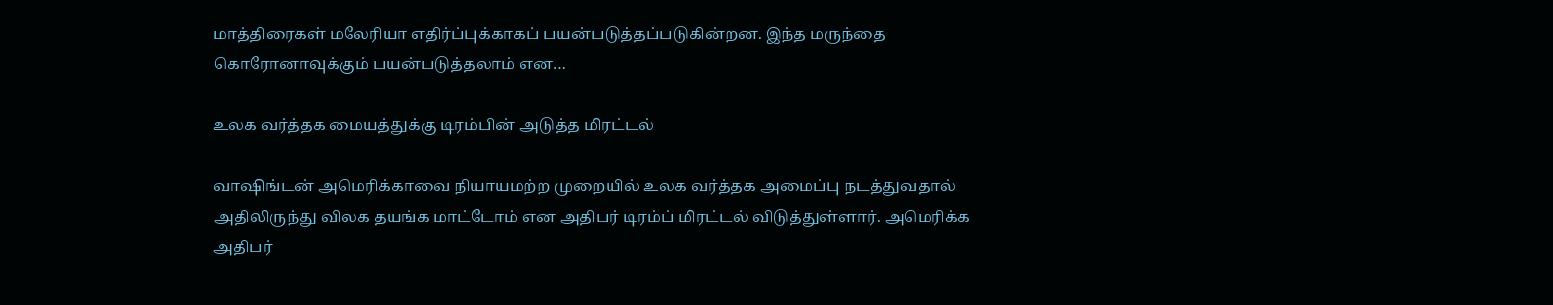மாத்திரைகள் மலேரியா எதிர்ப்புக்காகப் பயன்படுத்தப்படுகின்றன. இந்த மருந்தை கொரோனாவுக்கும் பயன்படுத்தலாம் என…

உலக வர்த்தக மையத்துக்கு டிரம்பின் அடுத்த மிரட்டல்

வாஷிங்டன் அமெரிக்காவை நியாயமற்ற முறையில் உலக வர்த்தக அமைப்பு நடத்துவதால் அதிலிருந்து விலக தயங்க மாட்டோம் என அதிபர் டிரம்ப் மிரட்டல் விடுத்துள்ளார். அமெரிக்க அதிபர்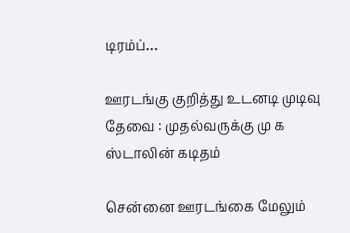டிரம்ப்…

ஊரடங்கு குறித்து உடனடி முடிவு தேவை : முதல்வருக்கு மு க ஸ்டாலின் கடிதம்

சென்னை ஊரடங்கை மேலும்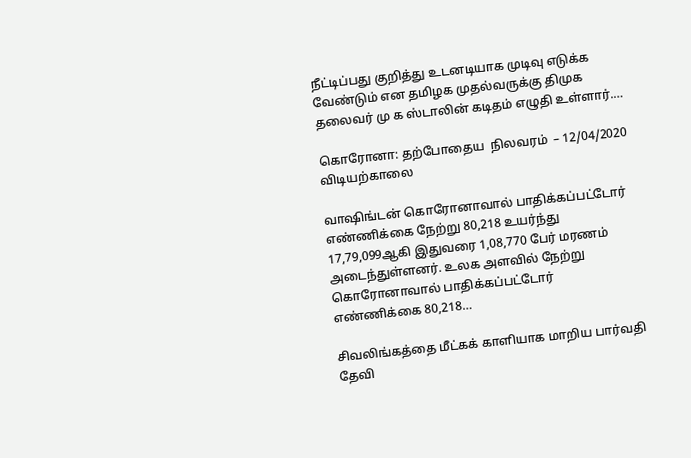நீட்டிப்பது குறித்து உடனடியாக முடிவு எடுக்க வேண்டும் என தமிழக முதல்வருக்கு திமுக தலைவர் மு க ஸ்டாலின் கடிதம் எழுதி உள்ளார்.…

கொரோனா: தற்போதைய  நிலவரம்  – 12/04/2020 விடியற்காலை

வாஷிங்டன் கொரோனாவால் பாதிக்கப்பட்டோர் எண்ணிக்கை நேற்று 80,218 உயர்ந்து 17,79,099ஆகி இதுவரை 1,08,770 பேர் மரணம் அடைந்துள்ளனர். உலக அளவில் நேற்று கொரோனாவால் பாதிக்கப்பட்டோர் எண்ணிக்கை 80,218…

சிவலிங்கத்தை மீட்கக் காளியாக மாறிய பார்வதி தேவி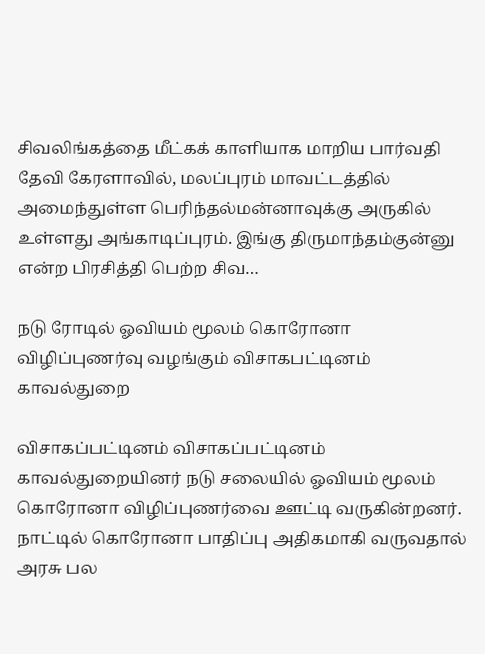சிவலிங்கத்தை மீட்கக் காளியாக மாறிய பார்வதி தேவி கேரளாவில், மலப்புரம் மாவட்டத்தில் அமைந்துள்ள பெரிந்தல்மன்னாவுக்கு அருகில் உள்ளது அங்காடிப்புரம். இங்கு திருமாந்தம்குன்னு என்ற பிரசித்தி பெற்ற சிவ…

நடு ரோடில் ஓவியம் மூலம் கொரோனா விழிப்புணர்வு வழங்கும் விசாகபட்டினம் காவல்துறை

விசாகப்பட்டினம் விசாகப்பட்டினம் காவல்துறையினர் நடு சலையில் ஓவியம் மூலம் கொரோனா விழிப்புணர்வை ஊட்டி வருகின்றனர். நாட்டில் கொரோனா பாதிப்பு அதிகமாகி வருவதால் அரசு பல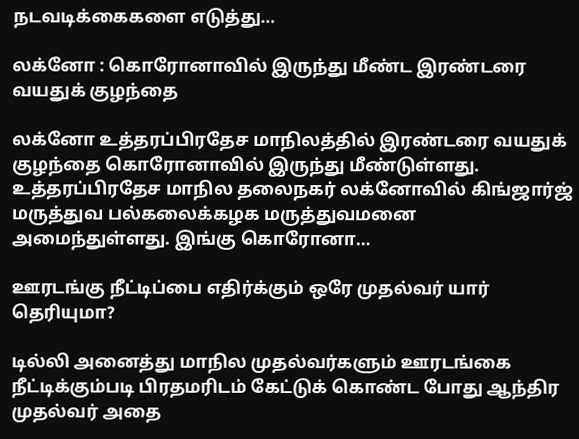நடவடிக்கைகளை எடுத்து…

லக்னோ : கொரோனாவில் இருந்து மீண்ட இரண்டரை வயதுக் குழந்தை

லக்னோ உத்தரப்பிரதேச மாநிலத்தில் இரண்டரை வயதுக் குழந்தை கொரோனாவில் இருந்து மீண்டுள்ளது. உத்தரப்பிரதேச மாநில தலைநகர் லக்னோவில் கிங்ஜார்ஜ் மருத்துவ பல்கலைக்கழக மருத்துவமனை அமைந்துள்ளது. இங்கு கொரோனா…

ஊரடங்கு நீட்டிப்பை எதிர்க்கும் ஒரே முதல்வர் யார் தெரியுமா?

டில்லி அனைத்து மாநில முதல்வர்களும் ஊரடங்கை நீட்டிக்கும்படி பிரதமரிடம் கேட்டுக் கொண்ட போது ஆந்திர முதல்வர் அதை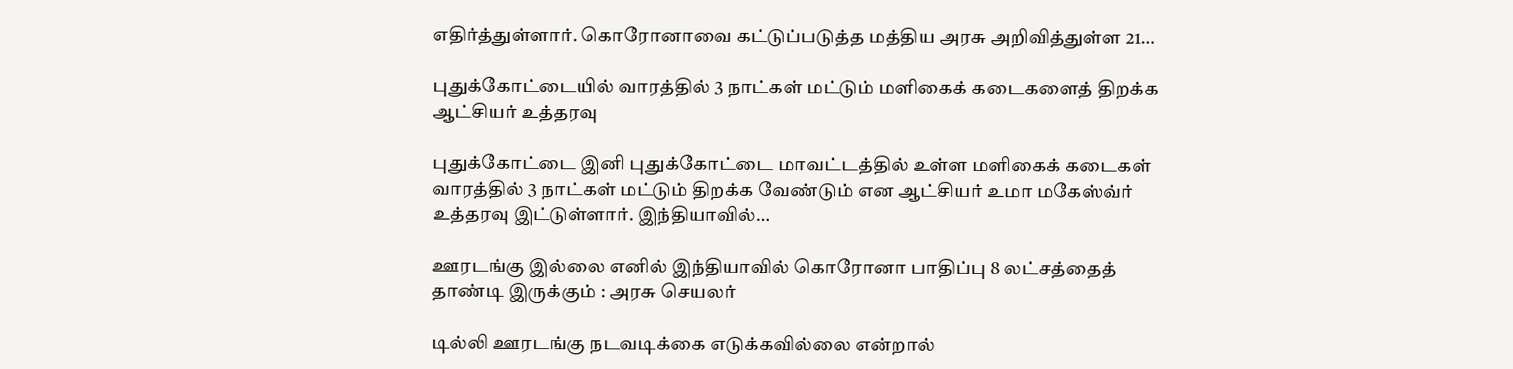எதிர்த்துள்ளார். கொரோனாவை கட்டுப்படுத்த மத்திய அரசு அறிவித்துள்ள 21…

புதுக்கோட்டையில் வாரத்தில் 3 நாட்கள் மட்டும் மளிகைக் கடைகளைத் திறக்க ஆட்சியர் உத்தரவு

புதுக்கோட்டை இனி புதுக்கோட்டை மாவட்டத்தில் உள்ள மளிகைக் கடைகள் வாரத்தில் 3 நாட்கள் மட்டும் திறக்க வேண்டும் என ஆட்சியர் உமா மகேஸ்வ்ர் உத்தரவு இட்டுள்ளார். இந்தியாவில்…

ஊரடங்கு இல்லை எனில் இந்தியாவில் கொரோனா பாதிப்பு 8 லட்சத்தைத் தாண்டி இருக்கும் : அரசு செயலர்

டில்லி ஊரடங்கு நடவடிக்கை எடுக்கவில்லை என்றால்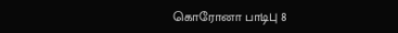கொரோனா பாடிபு 8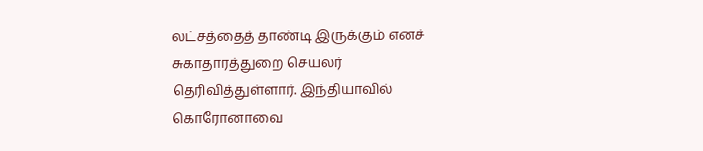லட்சத்தைத் தாண்டி இருக்கும் எனச் சுகாதாரத்துறை செயலர் தெரிவித்துள்ளார். இந்தியாவில் கொரோனாவை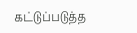கட்டுப்படுத்த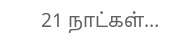21 நாட்கள்…